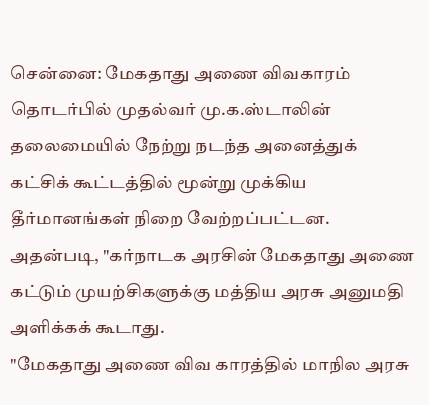சென்னை: மேகதாது அணை விவகாரம் தொடர்பில் முதல்வர் மு.க.ஸ்டாலின் தலைமையில் நேற்று நடந்த அனைத்துக் கட்சிக் கூட்டத்தில் மூன்று முக்கிய தீர்மானங்கள் நிறை வேற்றப்பட்டன.
அதன்படி, "கர்நாடக அரசின் மேகதாது அணை கட்டும் முயற்சிகளுக்கு மத்திய அரசு அனுமதி அளிக்கக் கூடாது.
"மேகதாது அணை விவ காரத்தில் மாநில அரசு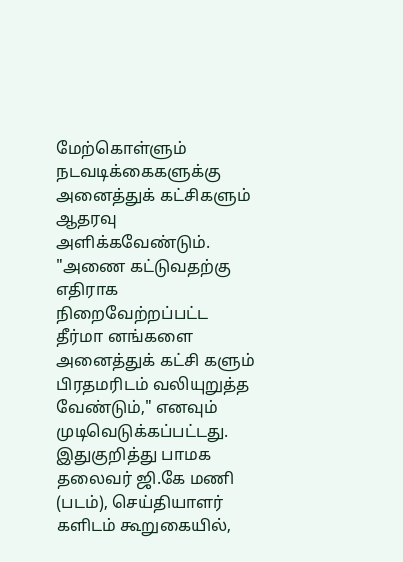மேற்கொள்ளும் நடவடிக்கைகளுக்கு அனைத்துக் கட்சிகளும் ஆதரவு அளிக்கவேண்டும்.
"அணை கட்டுவதற்கு எதிராக நிறைவேற்றப்பட்ட தீர்மா னங்களை அனைத்துக் கட்சி களும் பிரதமரிடம் வலியுறுத்த வேண்டும்," எனவும் முடிவெடுக்கப்பட்டது.
இதுகுறித்து பாமக தலைவர் ஜி.கே மணி (படம்), செய்தியாளர் களிடம் கூறுகையில்,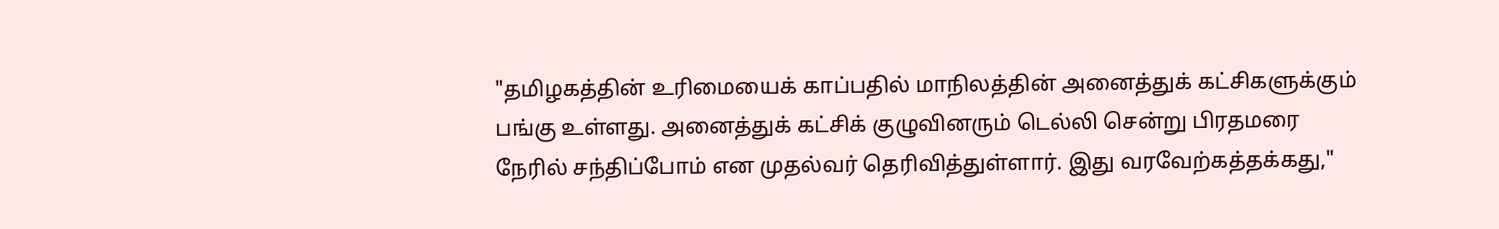"தமிழகத்தின் உரிமையைக் காப்பதில் மாநிலத்தின் அனைத்துக் கட்சிகளுக்கும் பங்கு உள்ளது. அனைத்துக் கட்சிக் குழுவினரும் டெல்லி சென்று பிரதமரை நேரில் சந்திப்போம் என முதல்வர் தெரிவித்துள்ளார். இது வரவேற்கத்தக்கது,"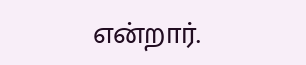என்றார்.